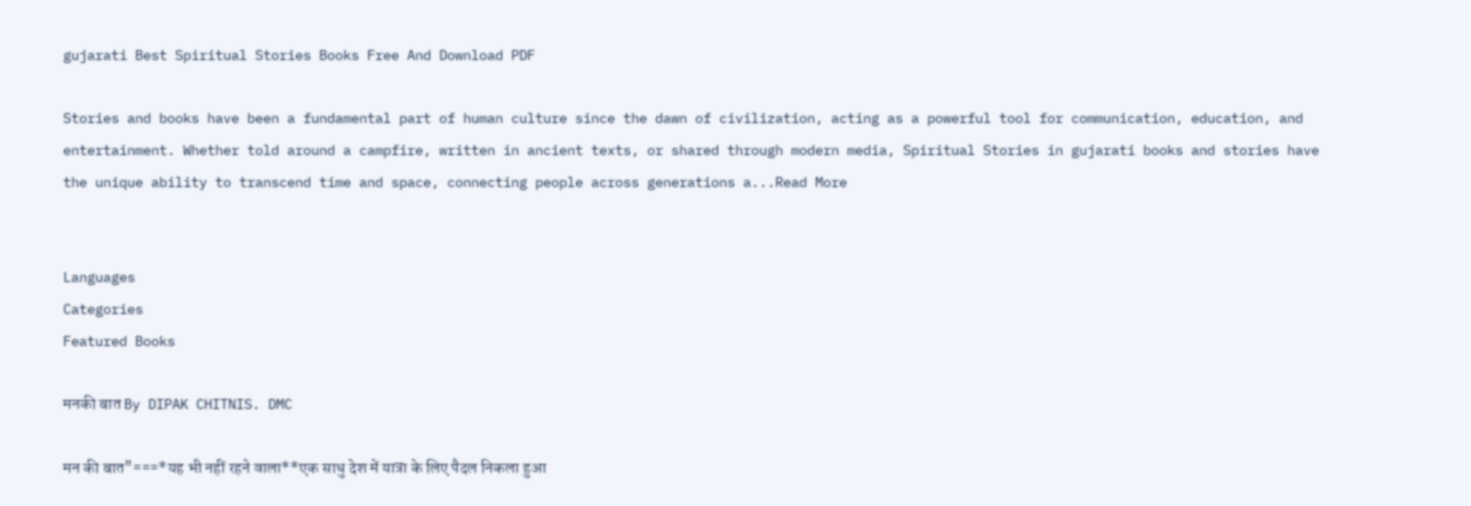gujarati Best Spiritual Stories Books Free And Download PDF

Stories and books have been a fundamental part of human culture since the dawn of civilization, acting as a powerful tool for communication, education, and entertainment. Whether told around a campfire, written in ancient texts, or shared through modern media, Spiritual Stories in gujarati books and stories have the unique ability to transcend time and space, connecting people across generations a...Read More


Languages
Categories
Featured Books

मनकी बात By DIPAK CHITNIS. DMC

मन की बात"===*यह भी नहीं रहने वाला**एक साधु देश में यात्रा के लिए पैदल निकला हुआ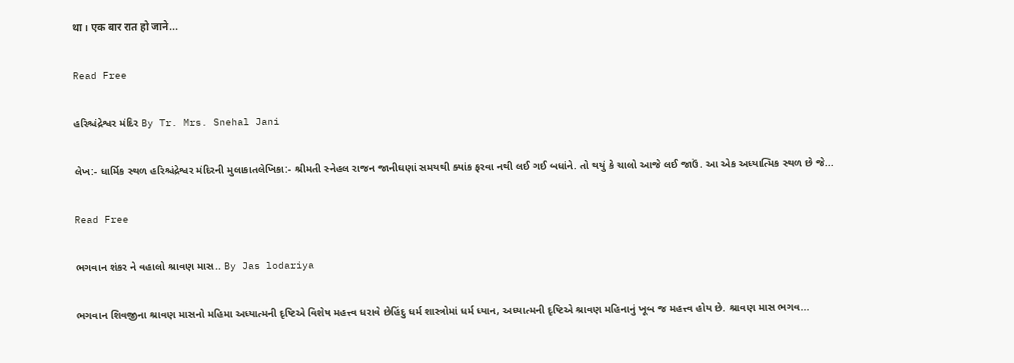था। एक बार रात हो जाने...

Read Free

હરિશ્ચંદ્રેશ્વર મંદિર By Tr. Mrs. Snehal Jani

લેખ:- ધાર્મિક સ્થળ હરિશ્ચંદ્રેશ્વર મંદિરની મુલાકાતલેખિકા:- શ્રીમતી સ્નેહલ રાજન જાનીઘણાં સમયથી ક્યાંક ફરવા નથી લઈ ગઈ બધાંને. તો થયું કે ચાલો આજે લઈ જાઉં. આ એક અધ્યાત્મિક સ્થળ છે જે...

Read Free

ભગવાન શંકર ને વહાલો શ્રાવણ માસ.. By Jas lodariya

ભગવાન શિવજીના શ્રાવણ માસનો મહિમા અધ્યાત્મની દૃષ્ટિએ વિશેષ મહત્ત્વ ધરાવે છેહિંદુ ધર્મ શાસ્ત્રોમાં ધર્મ ધ્યાન, અધ્યાત્મની દૃષ્ટિએ શ્રાવણ મહિનાનું ખૂબ જ મહત્ત્વ હોય છે. શ્રાવણ માસ ભગવ...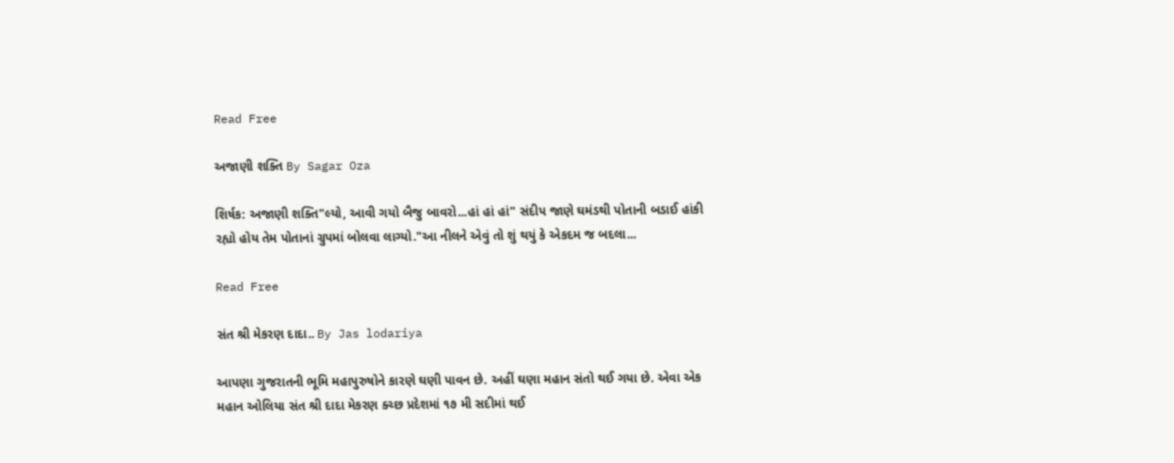Read Free

અજાણી શક્તિ By Sagar Oza

શિર્ષક: અજાણી શક્તિ"લ્યો, આવી ગયો બૈજુ બાવરો...હાં હાં હાં" સંદીપ જાણે ઘમંડથી પોતાની બડાઈ હાંકી રહ્યો હોય તેમ પોતાનાં ગ્રુપમાં બોલવા લાગ્યો."આ નીલને એવું તો શું થયું કે એકદમ જ બદલા...

Read Free

સંત શ્રી મેકરણ દાદા.. By Jas lodariya

આપણા ગુજરાતની ભૂમિ મહાપુરુષોને કારણે ઘણી પાવન છે. અહીં ઘણા મહાન સંતો થઈ ગયા છે. એવા એક મહાન ઓલિયા સંત શ્રી દાદા મેકરણ ક્ચ્છ પ્રદેશમાં ૧૭ મી સદીમાં થઈ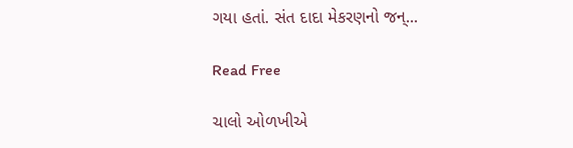ગયા હતાં. સંત દાદા મેકરણનો જન્...

Read Free

ચાલો ઓળખીએ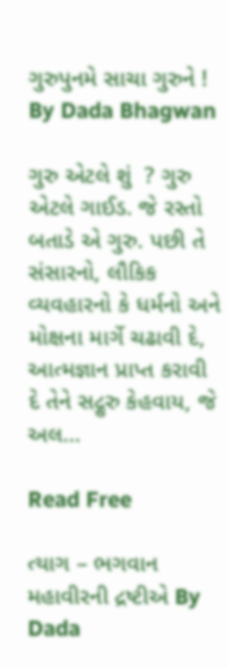ગુરુપુનમે સાચા ગુરુને ! By Dada Bhagwan

ગુરુ એટલે શું  ? ગુરુ એટલે ગાઈડ. જે રસ્તો બતાડે એ ગુરુ. પછી તે સંસારનો, લૌકિક વ્યવહારનો કે ધર્મનો અને મોક્ષના માર્ગે ચઢાવી દે, આત્મજ્ઞાન પ્રાપ્ત કરાવી દે તેને સદ્ગુરુ કેહવાય, જે અલ...

Read Free

ત્યાગ – ભગવાન મહાવીરની દ્રષ્ટીએ By Dada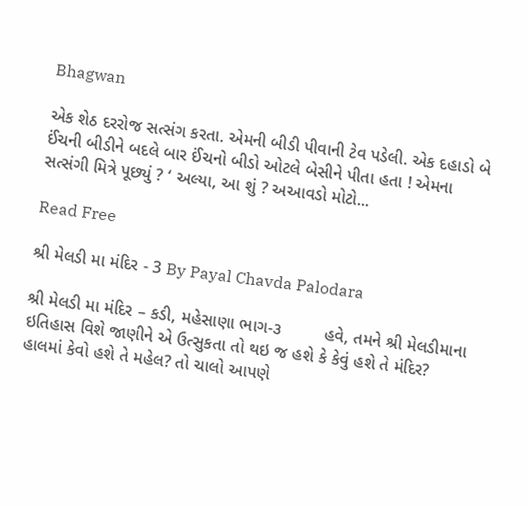Bhagwan

એક શેઠ દરરોજ સત્સંગ કરતા. એમની બીડી પીવાની ટેવ પડેલી. એક દહાડો બે ઈંચની બીડીને બદલે બાર ઈંચનો બીડો ઓટલે બેસીને પીતા હતા ! એમના સત્સંગી મિત્રે પૂછ્યું ? ‘ અલ્યા, આ શું ? અઆવડો મોટો...

Read Free

શ્રી મેલડી મા મંદિર - 3 By Payal Chavda Palodara

શ્રી મેલડી મા મંદિર – કડી, મહેસાણા ભાગ-૩         હવે, તમને શ્રી મેલડીમાના ઇતિહાસ વિશે જાણીને એ ઉત્સુકતા તો થઇ જ હશે કે કેવું હશે તે મંદિર? હાલમાં કેવો હશે તે મહેલ? તો ચાલો આપણે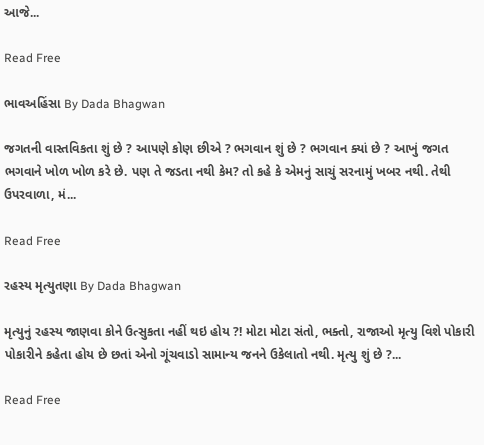આજે...

Read Free

ભાવઅહિંસા By Dada Bhagwan

જગતની વાસ્તવિકતા શું છે ? આપણે કોણ છીએ ? ભગવાન શું છે ? ભગવાન ક્યાં છે ? આખું જગત ભગવાને ખોળ ખોળ કરે છે. પણ તે જડતા નથી કેમ? તો કહે કે એમનું સાચું સરનામું ખબર નથી. તેથી ઉપરવાળા, મં...

Read Free

રહસ્ય મૃત્યુતણા By Dada Bhagwan

મૃત્યુનું રહસ્ય જાણવા કોને ઉત્સુકતા નહીં થઇ હોય ?! મોટા મોટા સંતો, ભક્તો, રાજાઓ મૃત્યુ વિશે પોકારી પોકારીને કહેતા હોય છે છતાં એનો ગૂંચવાડો સામાન્ય જનને ઉકેલાતો નથી. મૃત્યુ શું છે ?...

Read Free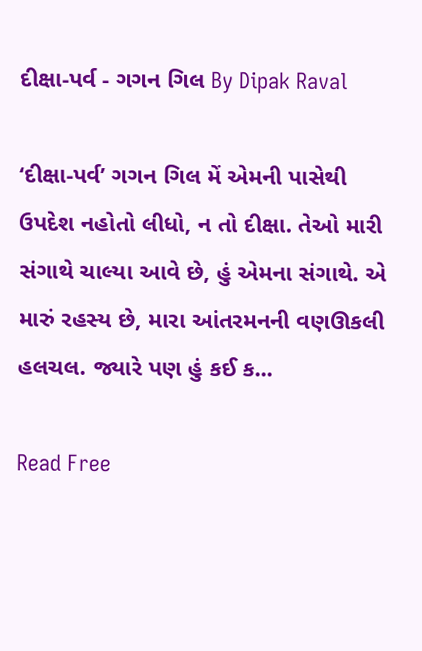દીક્ષા-પર્વ - ગગન ગિલ By Dipak Raval

‘દીક્ષા-પર્વ’ ગગન ગિલ મેં એમની પાસેથી ઉપદેશ નહોતો લીધો, ન તો દીક્ષા. તેઓ મારી સંગાથે ચાલ્યા આવે છે, હું એમના સંગાથે. એ મારું રહસ્ય છે, મારા આંતરમનની વણઊકલી હલચલ. જ્યારે પણ હું કઈ ક...

Read Free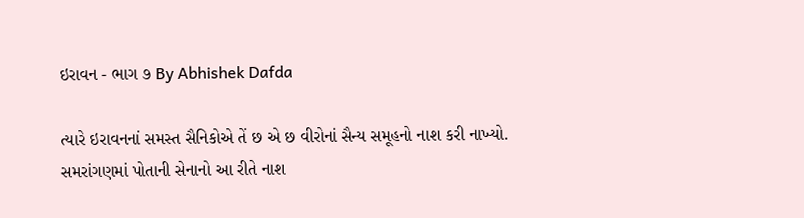ઇરાવન - ભાગ ૭ By Abhishek Dafda

ત્યારે ઇરાવનનાં સમસ્ત સૈનિકોએ તેં છ એ છ વીરોનાં સૈન્ય સમૂહનો નાશ કરી નાખ્યો. સમરાંગણમાં પોતાની સેનાનો આ રીતે નાશ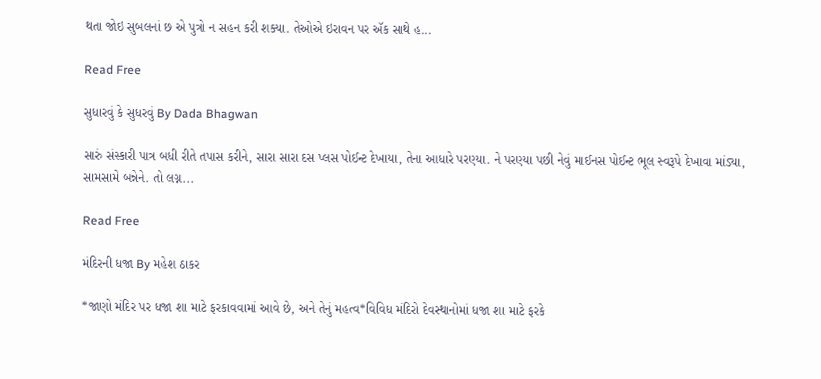થતા જોઇ સુબલનાં છ એ પુત્રો ન સહન કરી શક્યા. તેઓએ ઇરાવન પર ઍક સાથે હ...

Read Free

સુધારવું કે સુધરવું By Dada Bhagwan

સારું સંસ્કારી પાત્ર બધી રીતે તપાસ કરીને, સારા સારા દસ પ્લસ પોઈન્ટ દેખાયા, તેના આધારે પરણ્યા. ને પરણ્યા પછી નેવું માઈનસ પોઈન્ટ ભૂલ સ્વરૂપે દેખાવા માંડ્યા, સામસામે બન્નેને. તો લગ્ન...

Read Free

મંદિરની ધજા By મહેશ ઠાકર

*જાણો મંદિર પર ધજા શા માટે ફરકાવવામાં આવે છે, અને તેનું મહત્વ*વિવિધ મંદિરો દેવસ્થાનોમાં ધજા શા માટે ફરકે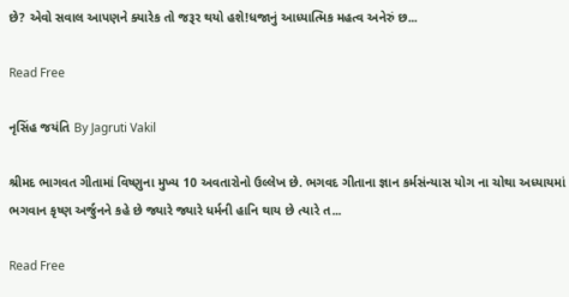છે? એવો સવાલ આપણને ક્યારેક તો જરૂર થયો હશે!ધજાનું આધ્યાત્મિક મહત્વ અનેરું છ...

Read Free

નૃસિંહ જયંતિ By Jagruti Vakil

શ્રીમદ ભાગવત ગીતામાં વિષ્ણુના મુખ્ય 10 અવતારોનો ઉલ્લેખ છે. ભગવદ ગીતાના જ્ઞાન કર્મસંન્યાસ યોગ ના ચોથા અધ્યાયમાં ભગવાન કૃષ્ણ અર્જુનને કહે છે જ્યારે જ્યારે ધર્મની હાનિ થાય છે ત્યારે ત...

Read Free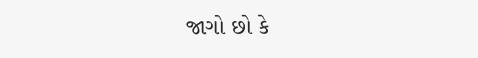જાગો છો કે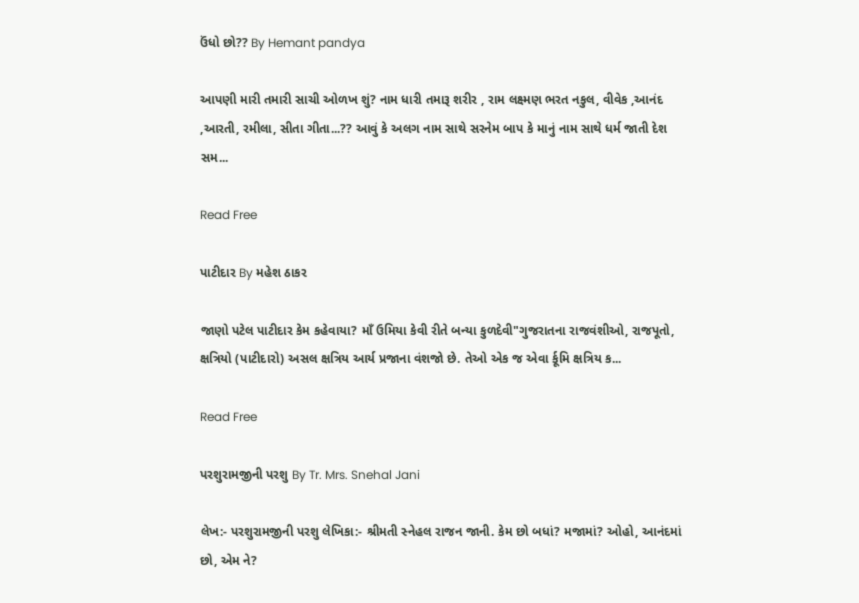ઉંધો છો?? By Hemant pandya

આપણી મારી તમારી સાચી ઓળખ શું? નામ ધારી તમારૂ શરીર , રામ લક્ષ્મણ ભરત નકુલ, વીવેક ,આનંદ ,આરતી, રમીલા, સીતા ગીતા...?? આવું કે અલગ નામ સાથે સરનેમ બાપ કે માનું નામ સાથે ધર્મ જાતી દેશ સમ...

Read Free

પાટીદાર By મહેશ ઠાકર

જાણો પટેલ પાટીદાર કેમ કહેવાયા? માઁ ઉમિયા કેવી રીતે બન્યા કુળદેવી"ગુજરાતના રાજવંશીઓ, રાજપૂતો, ક્ષત્રિયો (પાટીદારો) અસલ ક્ષત્રિય આર્ય પ્રજાના વંશજો છે. તેઓ એક જ એવા ર્કૂમિ ક્ષત્રિય ક...

Read Free

પરશુરામજીની પરશુ By Tr. Mrs. Snehal Jani

લેખ:- પરશુરામજીની પરશુ લેખિકા:- શ્રીમતી સ્નેહલ રાજન જાની. કેમ છો બધાં? મજામાં? ઓહો, આનંદમાં છો, એમ ને?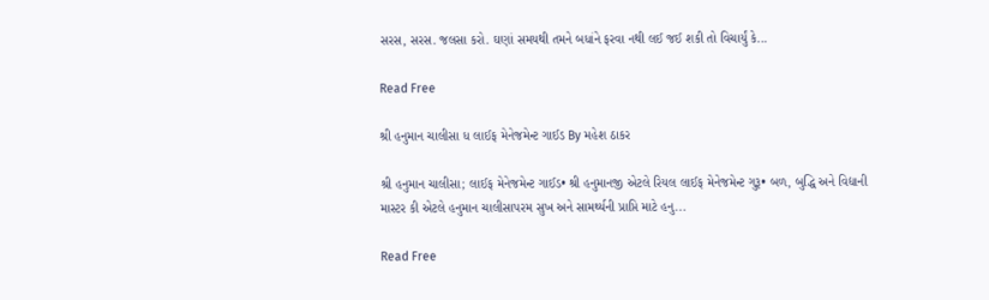સરસ, સરસ. જલસા કરો. ઘણાં સમયથી તમને બધાંને ફરવા નથી લઈ જઈ શકી તો વિચાર્યું કે...

Read Free

શ્રી હનુમાન ચાલીસા ધ લાઈફ મેનેજમેન્ટ ગાઈડ By મહેશ ઠાકર

શ્રી હનુમાન ચાલીસા; લાઈફ મેનેજમેન્ટ ગાઈડ• શ્રી હનુમાનજી એટલે રિયલ લાઈફ મેનેજમેન્ટ ગુરૂ• બળ, બુદ્ધિ અને વિદ્યાની માસ્ટર કી એટલે હનુમાન ચાલીસાપરમ સુખ અને સામર્થ્યની પ્રાપ્તિ માટે હનુ...

Read Free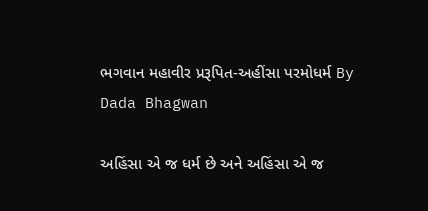ભગવાન મહાવીર પ્રરૂપિત-અહીંસા પરમોધર્મ By Dada Bhagwan

અહિંસા એ જ ધર્મ છે અને અહિંસા એ જ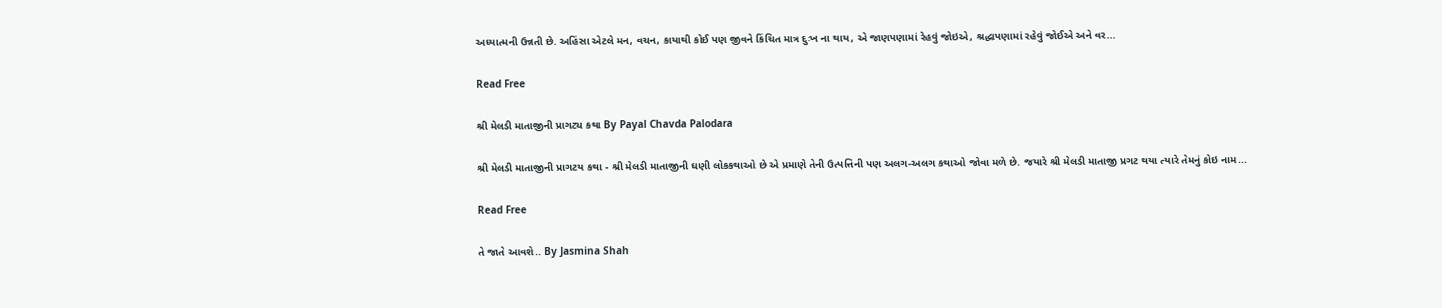અધ્યાત્મની ઉન્નતી છે. અહિંસા એટલે મન, વચન, કાયાથી કોઈ પણ જીવને કિંચિત માત્ર દુઃખ ના થાય, એ જાણપણામાં રેહવું જોઇએ, શ્રદ્ધાપણામાં રહેવું જોઈએ અને વર...

Read Free

શ્રી મેલડી માતાજીની પ્રાગટ્ય કથા By Payal Chavda Palodara

શ્રી મેલડી માતાજીની પ્રાગટય કથા - શ્રી મેલડી માતાજીની ઘણી લોકકથાઓ છે એ પ્રમાણે તેની ઉત્પત્તિની પણ અલગ-અલગ કથાઓ જોવા મળે છે. જયારે શ્રી મેલડી માતાજી પ્રગટ થયા ત્યારે તેમનું કોઇ નામ...

Read Free

તે જાતે આવશે.. By Jasmina Shah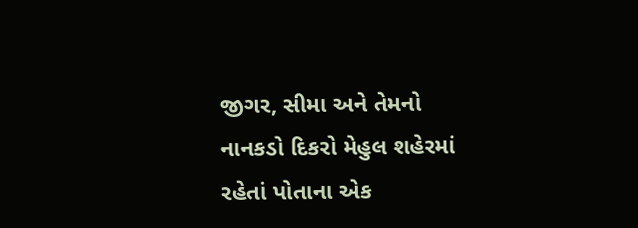જીગર, સીમા અને તેમનો નાનકડો દિકરો મેહુલ શહેરમાં રહેતાં પોતાના એક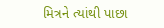મિત્રને ત્યાંથી પાછા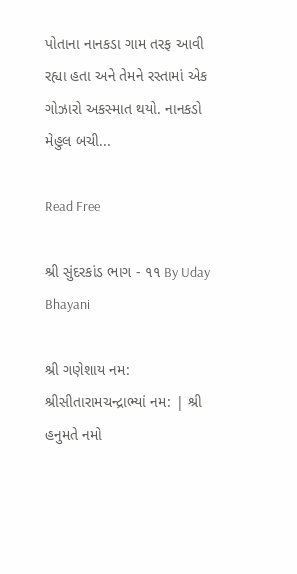પોતાના નાનકડા ગામ તરફ આવી રહ્યા હતા અને તેમને રસ્તામાં એક ગોઝારો અકસ્માત થયો. નાનકડો મેહુલ બચી...

Read Free

શ્રી સુંદરકાંડ ભાગ - ૧૧ By Uday Bhayani

શ્રી ગણેશાય નમ: શ્રીસીતારામચન્દ્રાભ્યાં નમ: | શ્રી હનુમતે નમો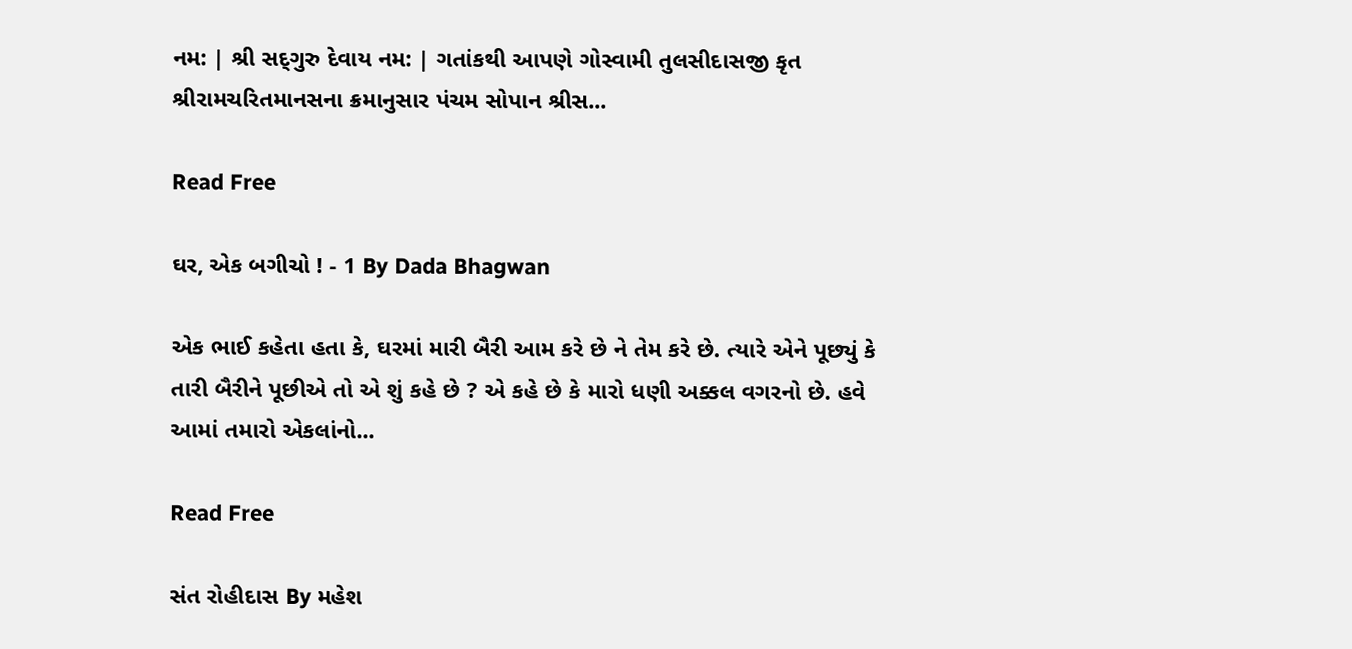નમ: | શ્રી સદ્‌ગુરુ દેવાય નમ: | ગતાંકથી આપણે ગોસ્વામી તુલસીદાસજી કૃત શ્રીરામચરિતમાનસના ક્રમાનુસાર પંચમ સોપાન શ્રીસ...

Read Free

ઘર, એક બગીચો ! - 1 By Dada Bhagwan

એક ભાઈ કહેતા હતા કે, ઘરમાં મારી બૈરી આમ કરે છે ને તેમ કરે છે. ત્યારે એને પૂછ્યું કે તારી બૈરીને પૂછીએ તો એ શું કહે છે ? એ કહે છે કે મારો ધણી અક્કલ વગરનો છે. હવે આમાં તમારો એકલાંનો...

Read Free

સંત રોહીદાસ By મહેશ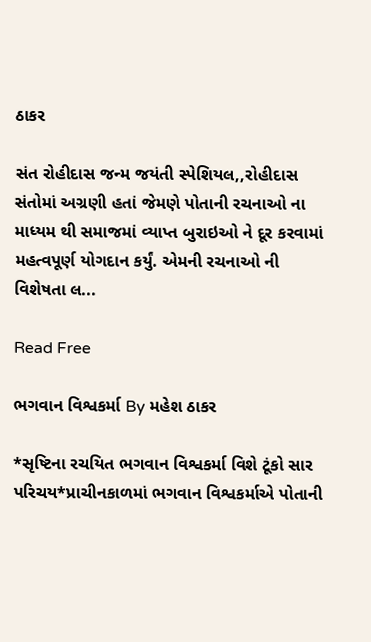ઠાકર

સંત રોહીદાસ જન્મ જયંતી સ્પેશિયલ,,રોહીદાસ સંતોમાં અગ્રણી હતાં જેમણે પોતાની રચનાઓ ના માધ્યમ થી સમાજમાં વ્યાપ્ત બુરાઇઓ ને દૂર કરવામાં મહત્વપૂર્ણ યોગદાન કર્યું. એમની રચનાઓ ની વિશેષતા લ...

Read Free

ભગવાન વિશ્વકર્મા By મહેશ ઠાકર

*સૃષ્ટિના રચયિત ભગવાન વિશ્વકર્મા વિશે ટૂંકો સાર પરિચય*પ્રાચીનકાળમાં ભગવાન વિશ્વકર્માએ પોતાની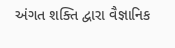અંગત શક્તિ દ્વારા વૈજ્ઞાનિક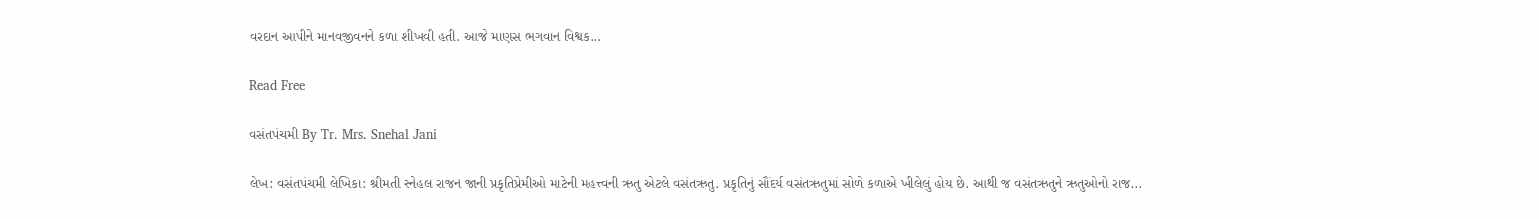વરદાન આપીને માનવજીવનને કળા શીખવી હતી. આજે માણસ ભગવાન વિશ્વક...

Read Free

વસંતપંચમી By Tr. Mrs. Snehal Jani

લેખ: વસંતપંચમી લેખિકા: શ્રીમતી સ્નેહલ રાજન જાની પ્રકૃતિપ્રેમીઓ માટેની મહત્ત્વની ઋતુ એટલે વસંતઋતુ. પ્રકૃતિનું સૌંદર્ય વસંતઋતુમાં સોળે કળાએ ખીલેલું હોય છે. આથી જ વસંતઋતુને ઋતુઓનો રાજ...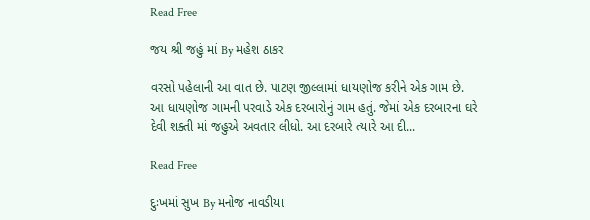Read Free

જય શ્રી જહું માં By મહેશ ઠાકર

વરસો પહેલાની આ વાત છે. પાટણ જીલ્લામાં ધાયણોજ કરીને એક ગામ છે. આ ધાયણોજ ગામની પરવાડે એક દરબારોનું ગામ હતું. જેમાં એક દરબારના ઘરે દેવી શક્તી માં જહુએ અવતાર લીધો. આ દરબારે ત્યારે આ દી...

Read Free

દુઃખમાં સુખ By મનોજ નાવડીયા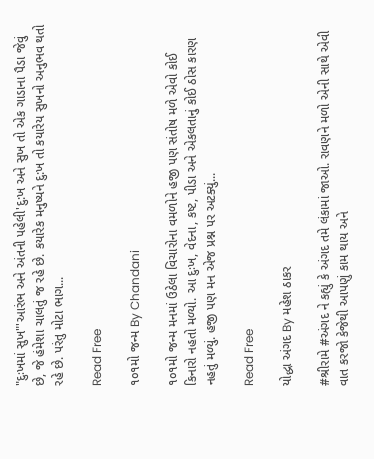"દુઃખમાં સુખ"'આરંભ અને અંતની પહેલી'દુ:ખ અને સુખ તો એક ગાડાના પૈડા જેવું છે, જે હંમેશા ચાલતું જ રહે છે. કયારેક મનુષ્યને દુ:ખ તો કયારેય સુખનો અનુભવ થતો રહે છે. પરંતુ મોટા ભાગ...

Read Free

૧૦૧મો જન્મ By Chandani

૧૦૧મો જન્મ મનમાં ઉઠેલા વિચારોના વમળોને હજી પણ સંતોષ મળે એવો કોઈ કિનારો નહતો મળ્યો. આ દુઃખ, વેદના, કષ્ટ, પીડા અને એકલતાનું કોઈ ઠોસ કારણ નહતું મળ્યું. હજી પણ મન એજ પ્રશ્ન પર અટક્યું...

Read Free

યોદ્ધા અંગદ By મહેશ ઠાકર

#શ્રીરામે #અંગદ ને કહ્યું કે અંગદ તમે લંકામાં જાઓ. રાવણને મળો એની સાથે એવી વાત કરજો કેજેથી આપણું કામ થાય અને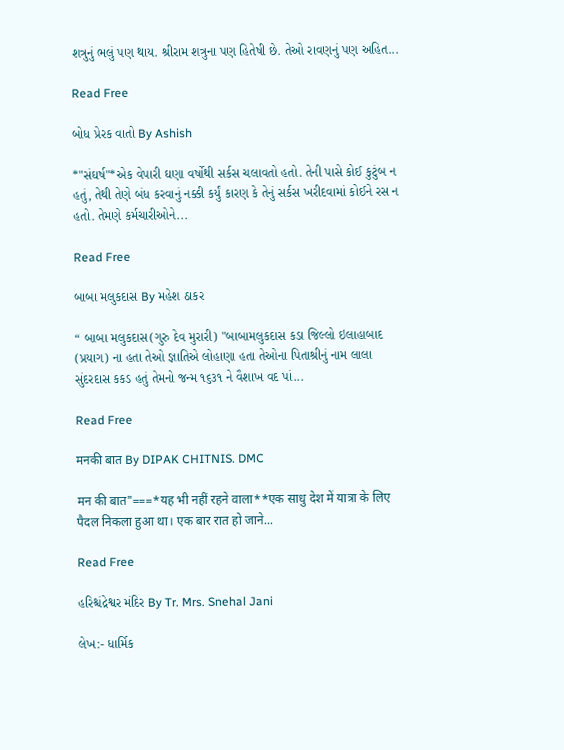શત્રુનું ભલું પણ થાય. શ્રીરામ શત્રુના પણ હિતેષી છે. તેઓ રાવણનું પણ અહિત...

Read Free

બોધ પ્રેરક વાતો By Ashish

*"સંઘર્ષ"*એક વેપારી ઘણા વર્ષોથી સર્કસ ચલાવતો હતો. તેની પાસે કોઈ કુટુંબ ન હતું, તેથી તેણે બંધ કરવાનું નક્કી કર્યું કારણ કે તેનું સર્કસ ખરીદવામાં કોઈને રસ ન હતો. તેમણે કર્મચારીઓને...

Read Free

બાબા મલુકદાસ By મહેશ ઠાકર

“ બાબા મલુકદાસ(ગુરુ દેવ મુરારી) "બાબામલુકદાસ કડા જિલ્લો ઇલાહાબાદ (પ્રયાગ) ના હતા તેઓ જ્ઞાતિએ લોહાણા હતા તેઓના પિતાશ્રીનું નામ લાલા સુંદરદાસ કકડ હતું તેમનો જન્મ ૧૬૩૧ ને વૈશાખ વદ પાં...

Read Free

मनकी बात By DIPAK CHITNIS. DMC

मन की बात"===*यह भी नहीं रहने वाला**एक साधु देश में यात्रा के लिए पैदल निकला हुआ था। एक बार रात हो जाने...

Read Free

હરિશ્ચંદ્રેશ્વર મંદિર By Tr. Mrs. Snehal Jani

લેખ:- ધાર્મિક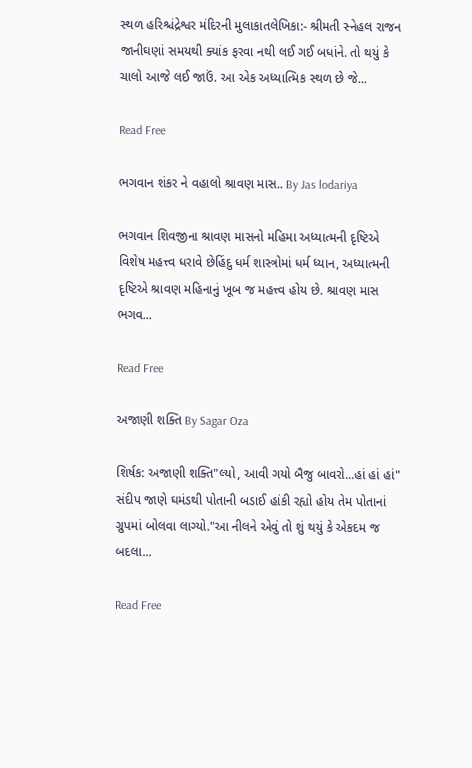સ્થળ હરિશ્ચંદ્રેશ્વર મંદિરની મુલાકાતલેખિકા:- શ્રીમતી સ્નેહલ રાજન જાનીઘણાં સમયથી ક્યાંક ફરવા નથી લઈ ગઈ બધાંને. તો થયું કે ચાલો આજે લઈ જાઉં. આ એક અધ્યાત્મિક સ્થળ છે જે...

Read Free

ભગવાન શંકર ને વહાલો શ્રાવણ માસ.. By Jas lodariya

ભગવાન શિવજીના શ્રાવણ માસનો મહિમા અધ્યાત્મની દૃષ્ટિએ વિશેષ મહત્ત્વ ધરાવે છેહિંદુ ધર્મ શાસ્ત્રોમાં ધર્મ ધ્યાન, અધ્યાત્મની દૃષ્ટિએ શ્રાવણ મહિનાનું ખૂબ જ મહત્ત્વ હોય છે. શ્રાવણ માસ ભગવ...

Read Free

અજાણી શક્તિ By Sagar Oza

શિર્ષક: અજાણી શક્તિ"લ્યો, આવી ગયો બૈજુ બાવરો...હાં હાં હાં" સંદીપ જાણે ઘમંડથી પોતાની બડાઈ હાંકી રહ્યો હોય તેમ પોતાનાં ગ્રુપમાં બોલવા લાગ્યો."આ નીલને એવું તો શું થયું કે એકદમ જ બદલા...

Read Free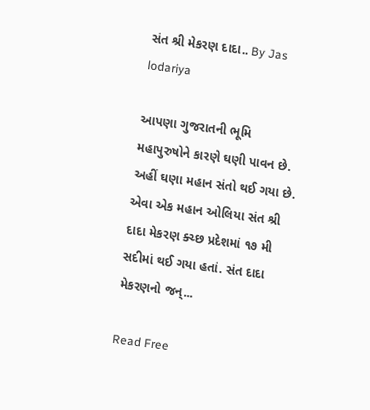સંત શ્રી મેકરણ દાદા.. By Jas lodariya

આપણા ગુજરાતની ભૂમિ મહાપુરુષોને કારણે ઘણી પાવન છે. અહીં ઘણા મહાન સંતો થઈ ગયા છે. એવા એક મહાન ઓલિયા સંત શ્રી દાદા મેકરણ ક્ચ્છ પ્રદેશમાં ૧૭ મી સદીમાં થઈ ગયા હતાં. સંત દાદા મેકરણનો જન્...

Read Free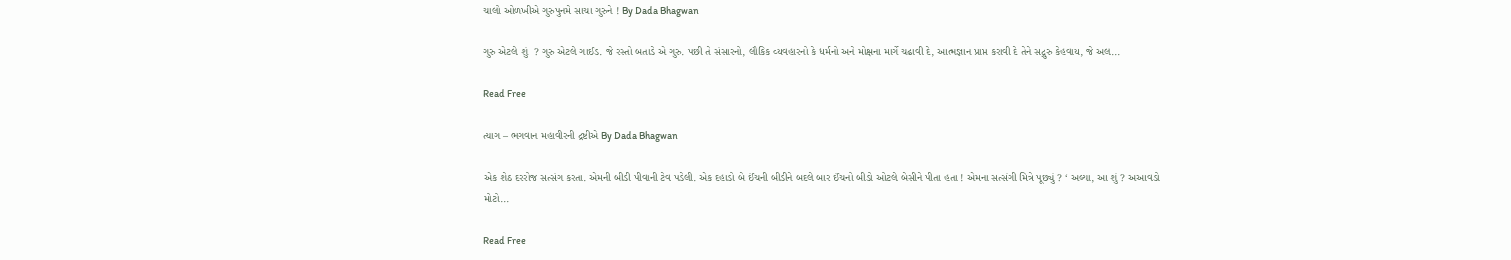ચાલો ઓળખીએ ગુરુપુનમે સાચા ગુરુને ! By Dada Bhagwan

ગુરુ એટલે શું  ? ગુરુ એટલે ગાઈડ. જે રસ્તો બતાડે એ ગુરુ. પછી તે સંસારનો, લૌકિક વ્યવહારનો કે ધર્મનો અને મોક્ષના માર્ગે ચઢાવી દે, આત્મજ્ઞાન પ્રાપ્ત કરાવી દે તેને સદ્ગુરુ કેહવાય, જે અલ...

Read Free

ત્યાગ – ભગવાન મહાવીરની દ્રષ્ટીએ By Dada Bhagwan

એક શેઠ દરરોજ સત્સંગ કરતા. એમની બીડી પીવાની ટેવ પડેલી. એક દહાડો બે ઈંચની બીડીને બદલે બાર ઈંચનો બીડો ઓટલે બેસીને પીતા હતા ! એમના સત્સંગી મિત્રે પૂછ્યું ? ‘ અલ્યા, આ શું ? અઆવડો મોટો...

Read Free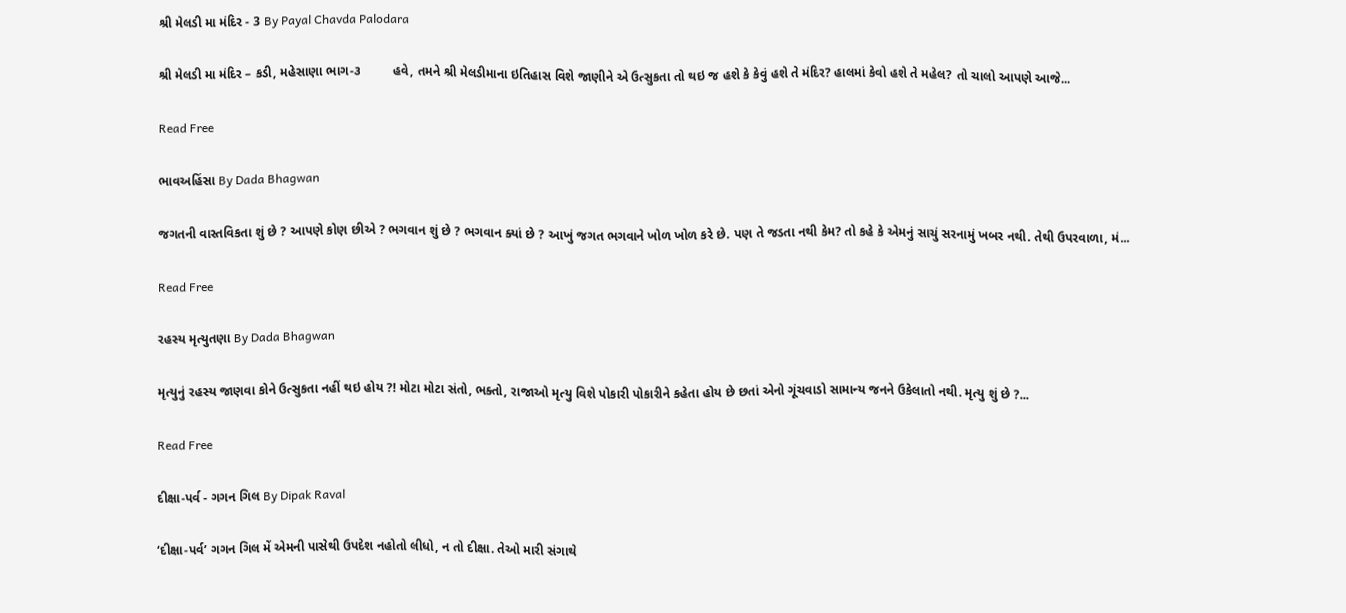શ્રી મેલડી મા મંદિર - 3 By Payal Chavda Palodara

શ્રી મેલડી મા મંદિર – કડી, મહેસાણા ભાગ-૩         હવે, તમને શ્રી મેલડીમાના ઇતિહાસ વિશે જાણીને એ ઉત્સુકતા તો થઇ જ હશે કે કેવું હશે તે મંદિર? હાલમાં કેવો હશે તે મહેલ? તો ચાલો આપણે આજે...

Read Free

ભાવઅહિંસા By Dada Bhagwan

જગતની વાસ્તવિકતા શું છે ? આપણે કોણ છીએ ? ભગવાન શું છે ? ભગવાન ક્યાં છે ? આખું જગત ભગવાને ખોળ ખોળ કરે છે. પણ તે જડતા નથી કેમ? તો કહે કે એમનું સાચું સરનામું ખબર નથી. તેથી ઉપરવાળા, મં...

Read Free

રહસ્ય મૃત્યુતણા By Dada Bhagwan

મૃત્યુનું રહસ્ય જાણવા કોને ઉત્સુકતા નહીં થઇ હોય ?! મોટા મોટા સંતો, ભક્તો, રાજાઓ મૃત્યુ વિશે પોકારી પોકારીને કહેતા હોય છે છતાં એનો ગૂંચવાડો સામાન્ય જનને ઉકેલાતો નથી. મૃત્યુ શું છે ?...

Read Free

દીક્ષા-પર્વ - ગગન ગિલ By Dipak Raval

‘દીક્ષા-પર્વ’ ગગન ગિલ મેં એમની પાસેથી ઉપદેશ નહોતો લીધો, ન તો દીક્ષા. તેઓ મારી સંગાથે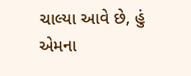ચાલ્યા આવે છે, હું એમના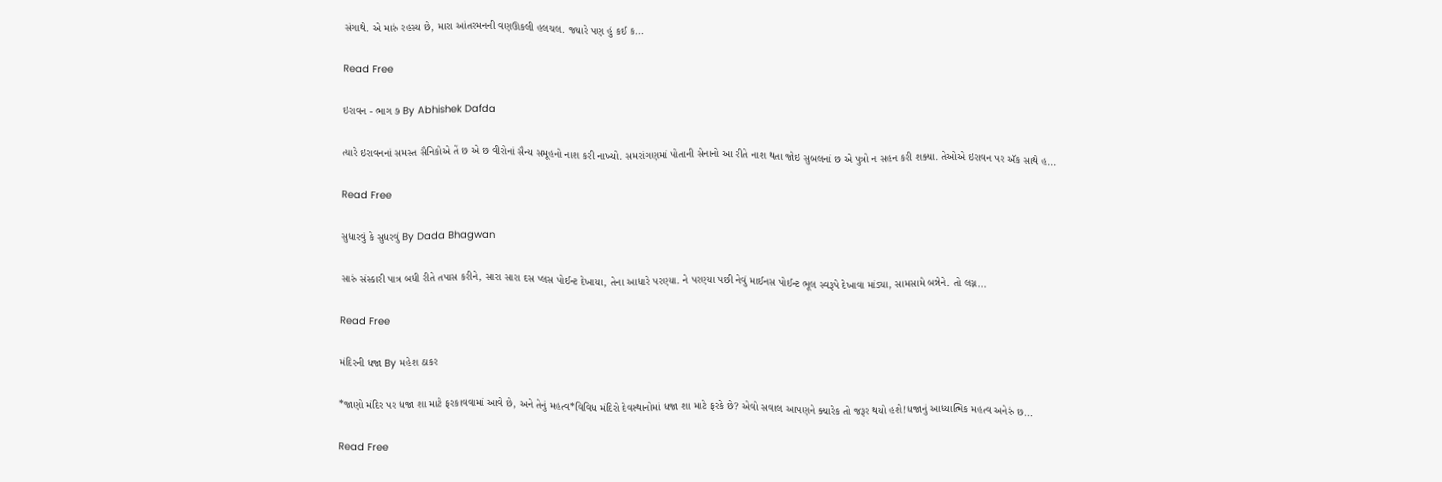સંગાથે. એ મારું રહસ્ય છે, મારા આંતરમનની વણઊકલી હલચલ. જ્યારે પણ હું કઈ ક...

Read Free

ઇરાવન - ભાગ ૭ By Abhishek Dafda

ત્યારે ઇરાવનનાં સમસ્ત સૈનિકોએ તેં છ એ છ વીરોનાં સૈન્ય સમૂહનો નાશ કરી નાખ્યો. સમરાંગણમાં પોતાની સેનાનો આ રીતે નાશ થતા જોઇ સુબલનાં છ એ પુત્રો ન સહન કરી શક્યા. તેઓએ ઇરાવન પર ઍક સાથે હ...

Read Free

સુધારવું કે સુધરવું By Dada Bhagwan

સારું સંસ્કારી પાત્ર બધી રીતે તપાસ કરીને, સારા સારા દસ પ્લસ પોઈન્ટ દેખાયા, તેના આધારે પરણ્યા. ને પરણ્યા પછી નેવું માઈનસ પોઈન્ટ ભૂલ સ્વરૂપે દેખાવા માંડ્યા, સામસામે બન્નેને. તો લગ્ન...

Read Free

મંદિરની ધજા By મહેશ ઠાકર

*જાણો મંદિર પર ધજા શા માટે ફરકાવવામાં આવે છે, અને તેનું મહત્વ*વિવિધ મંદિરો દેવસ્થાનોમાં ધજા શા માટે ફરકે છે? એવો સવાલ આપણને ક્યારેક તો જરૂર થયો હશે!ધજાનું આધ્યાત્મિક મહત્વ અનેરું છ...

Read Free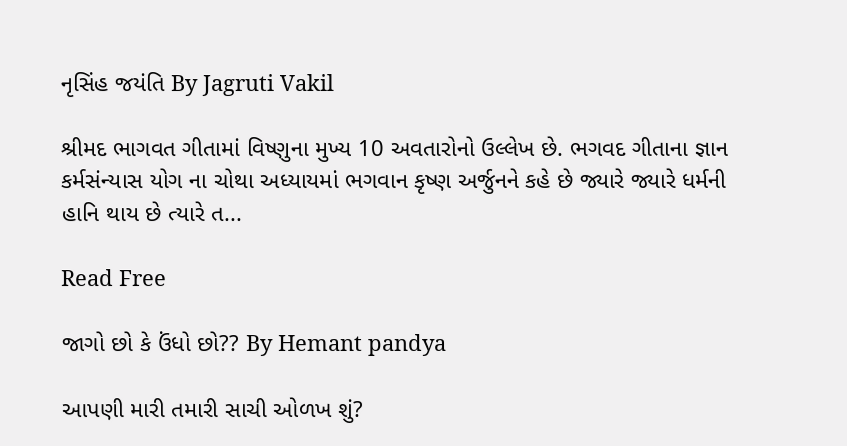નૃસિંહ જયંતિ By Jagruti Vakil

શ્રીમદ ભાગવત ગીતામાં વિષ્ણુના મુખ્ય 10 અવતારોનો ઉલ્લેખ છે. ભગવદ ગીતાના જ્ઞાન કર્મસંન્યાસ યોગ ના ચોથા અધ્યાયમાં ભગવાન કૃષ્ણ અર્જુનને કહે છે જ્યારે જ્યારે ધર્મની હાનિ થાય છે ત્યારે ત...

Read Free

જાગો છો કે ઉંધો છો?? By Hemant pandya

આપણી મારી તમારી સાચી ઓળખ શું?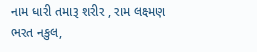નામ ધારી તમારૂ શરીર , રામ લક્ષ્મણ ભરત નકુલ,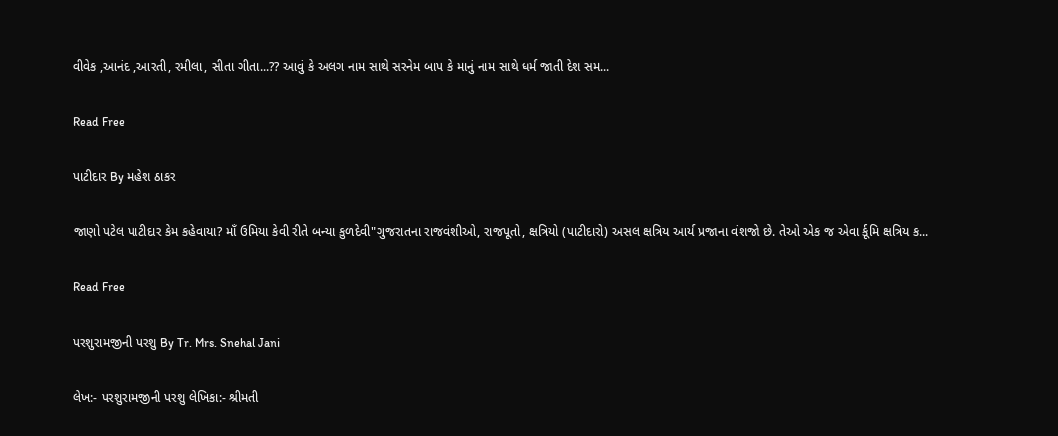વીવેક ,આનંદ ,આરતી, રમીલા, સીતા ગીતા...?? આવું કે અલગ નામ સાથે સરનેમ બાપ કે માનું નામ સાથે ધર્મ જાતી દેશ સમ...

Read Free

પાટીદાર By મહેશ ઠાકર

જાણો પટેલ પાટીદાર કેમ કહેવાયા? માઁ ઉમિયા કેવી રીતે બન્યા કુળદેવી"ગુજરાતના રાજવંશીઓ, રાજપૂતો, ક્ષત્રિયો (પાટીદારો) અસલ ક્ષત્રિય આર્ય પ્રજાના વંશજો છે. તેઓ એક જ એવા ર્કૂમિ ક્ષત્રિય ક...

Read Free

પરશુરામજીની પરશુ By Tr. Mrs. Snehal Jani

લેખ:- પરશુરામજીની પરશુ લેખિકા:- શ્રીમતી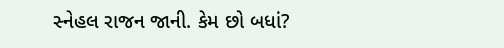સ્નેહલ રાજન જાની. કેમ છો બધાં?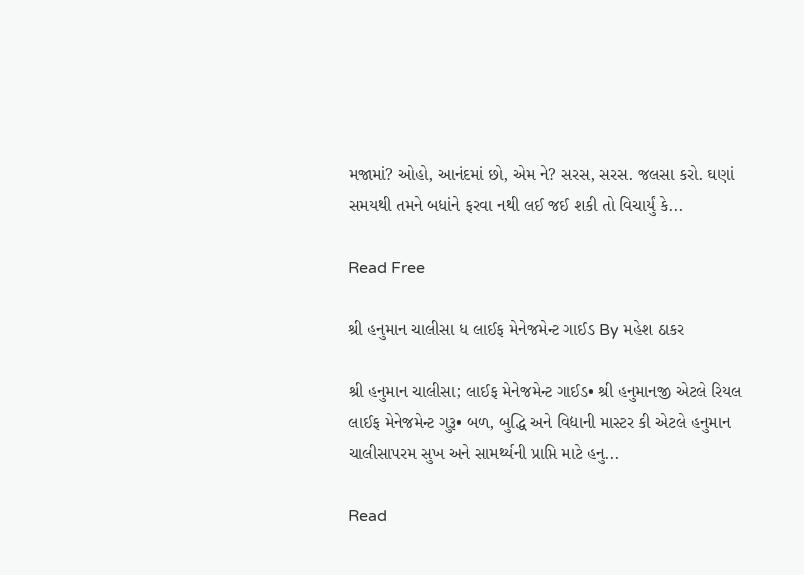મજામાં? ઓહો, આનંદમાં છો, એમ ને? સરસ, સરસ. જલસા કરો. ઘણાં સમયથી તમને બધાંને ફરવા નથી લઈ જઈ શકી તો વિચાર્યું કે...

Read Free

શ્રી હનુમાન ચાલીસા ધ લાઈફ મેનેજમેન્ટ ગાઈડ By મહેશ ઠાકર

શ્રી હનુમાન ચાલીસા; લાઈફ મેનેજમેન્ટ ગાઈડ• શ્રી હનુમાનજી એટલે રિયલ લાઈફ મેનેજમેન્ટ ગુરૂ• બળ, બુદ્ધિ અને વિદ્યાની માસ્ટર કી એટલે હનુમાન ચાલીસાપરમ સુખ અને સામર્થ્યની પ્રાપ્તિ માટે હનુ...

Read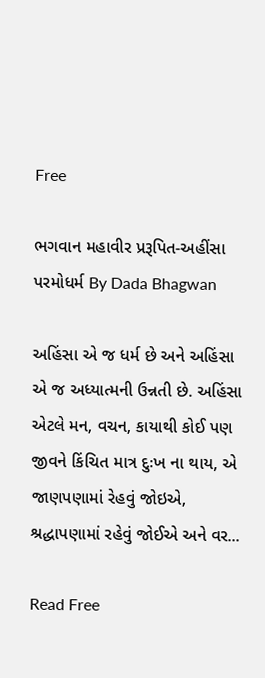Free

ભગવાન મહાવીર પ્રરૂપિત-અહીંસા પરમોધર્મ By Dada Bhagwan

અહિંસા એ જ ધર્મ છે અને અહિંસા એ જ અધ્યાત્મની ઉન્નતી છે. અહિંસા એટલે મન, વચન, કાયાથી કોઈ પણ જીવને કિંચિત માત્ર દુઃખ ના થાય, એ જાણપણામાં રેહવું જોઇએ, શ્રદ્ધાપણામાં રહેવું જોઈએ અને વર...

Read Free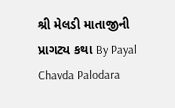શ્રી મેલડી માતાજીની પ્રાગટ્ય કથા By Payal Chavda Palodara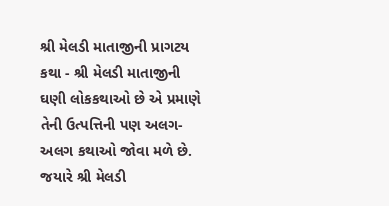શ્રી મેલડી માતાજીની પ્રાગટય કથા - શ્રી મેલડી માતાજીની ઘણી લોકકથાઓ છે એ પ્રમાણે તેની ઉત્પત્તિની પણ અલગ-અલગ કથાઓ જોવા મળે છે. જયારે શ્રી મેલડી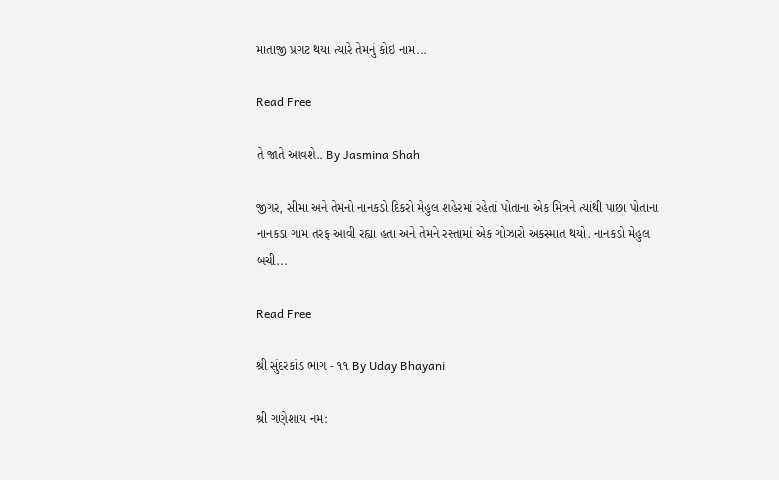માતાજી પ્રગટ થયા ત્યારે તેમનું કોઇ નામ...

Read Free

તે જાતે આવશે.. By Jasmina Shah

જીગર, સીમા અને તેમનો નાનકડો દિકરો મેહુલ શહેરમાં રહેતાં પોતાના એક મિત્રને ત્યાંથી પાછા પોતાના નાનકડા ગામ તરફ આવી રહ્યા હતા અને તેમને રસ્તામાં એક ગોઝારો અકસ્માત થયો. નાનકડો મેહુલ બચી...

Read Free

શ્રી સુંદરકાંડ ભાગ - ૧૧ By Uday Bhayani

શ્રી ગણેશાય નમ: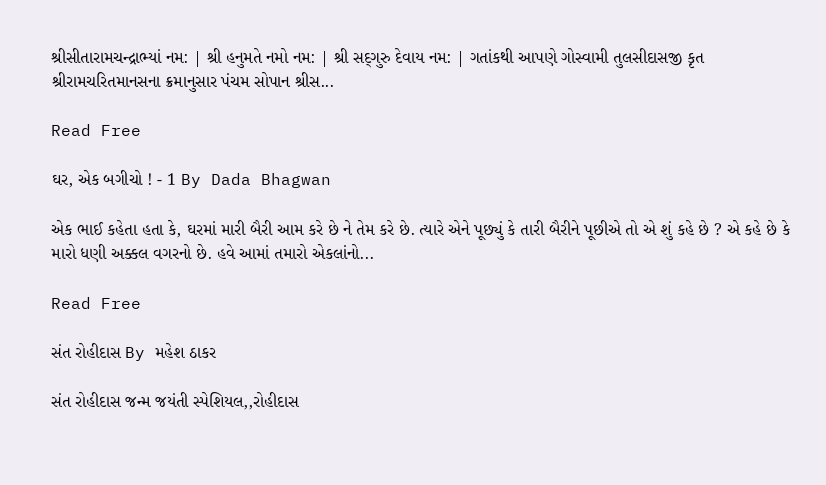શ્રીસીતારામચન્દ્રાભ્યાં નમ: | શ્રી હનુમતે નમો નમ: | શ્રી સદ્‌ગુરુ દેવાય નમ: | ગતાંકથી આપણે ગોસ્વામી તુલસીદાસજી કૃત શ્રીરામચરિતમાનસના ક્રમાનુસાર પંચમ સોપાન શ્રીસ...

Read Free

ઘર, એક બગીચો ! - 1 By Dada Bhagwan

એક ભાઈ કહેતા હતા કે, ઘરમાં મારી બૈરી આમ કરે છે ને તેમ કરે છે. ત્યારે એને પૂછ્યું કે તારી બૈરીને પૂછીએ તો એ શું કહે છે ? એ કહે છે કે મારો ધણી અક્કલ વગરનો છે. હવે આમાં તમારો એકલાંનો...

Read Free

સંત રોહીદાસ By મહેશ ઠાકર

સંત રોહીદાસ જન્મ જયંતી સ્પેશિયલ,,રોહીદાસ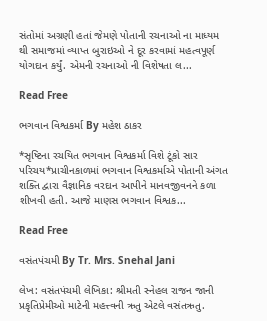સંતોમાં અગ્રણી હતાં જેમણે પોતાની રચનાઓ ના માધ્યમ થી સમાજમાં વ્યાપ્ત બુરાઇઓ ને દૂર કરવામાં મહત્વપૂર્ણ યોગદાન કર્યું. એમની રચનાઓ ની વિશેષતા લ...

Read Free

ભગવાન વિશ્વકર્મા By મહેશ ઠાકર

*સૃષ્ટિના રચયિત ભગવાન વિશ્વકર્મા વિશે ટૂંકો સાર પરિચય*પ્રાચીનકાળમાં ભગવાન વિશ્વકર્માએ પોતાની અંગત શક્તિ દ્વારા વૈજ્ઞાનિક વરદાન આપીને માનવજીવનને કળા શીખવી હતી. આજે માણસ ભગવાન વિશ્વક...

Read Free

વસંતપંચમી By Tr. Mrs. Snehal Jani

લેખ: વસંતપંચમી લેખિકા: શ્રીમતી સ્નેહલ રાજન જાની પ્રકૃતિપ્રેમીઓ માટેની મહત્ત્વની ઋતુ એટલે વસંતઋતુ.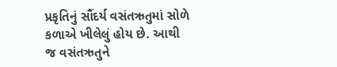પ્રકૃતિનું સૌંદર્ય વસંતઋતુમાં સોળે કળાએ ખીલેલું હોય છે. આથી જ વસંતઋતુને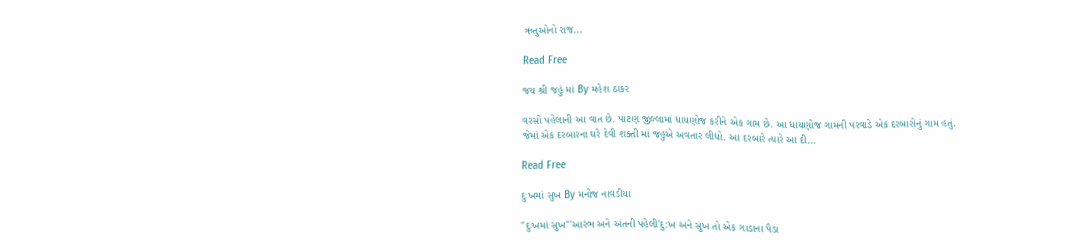ઋતુઓનો રાજ...

Read Free

જય શ્રી જહું માં By મહેશ ઠાકર

વરસો પહેલાની આ વાત છે. પાટણ જીલ્લામાં ધાયણોજ કરીને એક ગામ છે. આ ધાયણોજ ગામની પરવાડે એક દરબારોનું ગામ હતું. જેમાં એક દરબારના ઘરે દેવી શક્તી માં જહુએ અવતાર લીધો. આ દરબારે ત્યારે આ દી...

Read Free

દુઃખમાં સુખ By મનોજ નાવડીયા

"દુઃખમાં સુખ"'આરંભ અને અંતની પહેલી'દુ:ખ અને સુખ તો એક ગાડાના પૈડા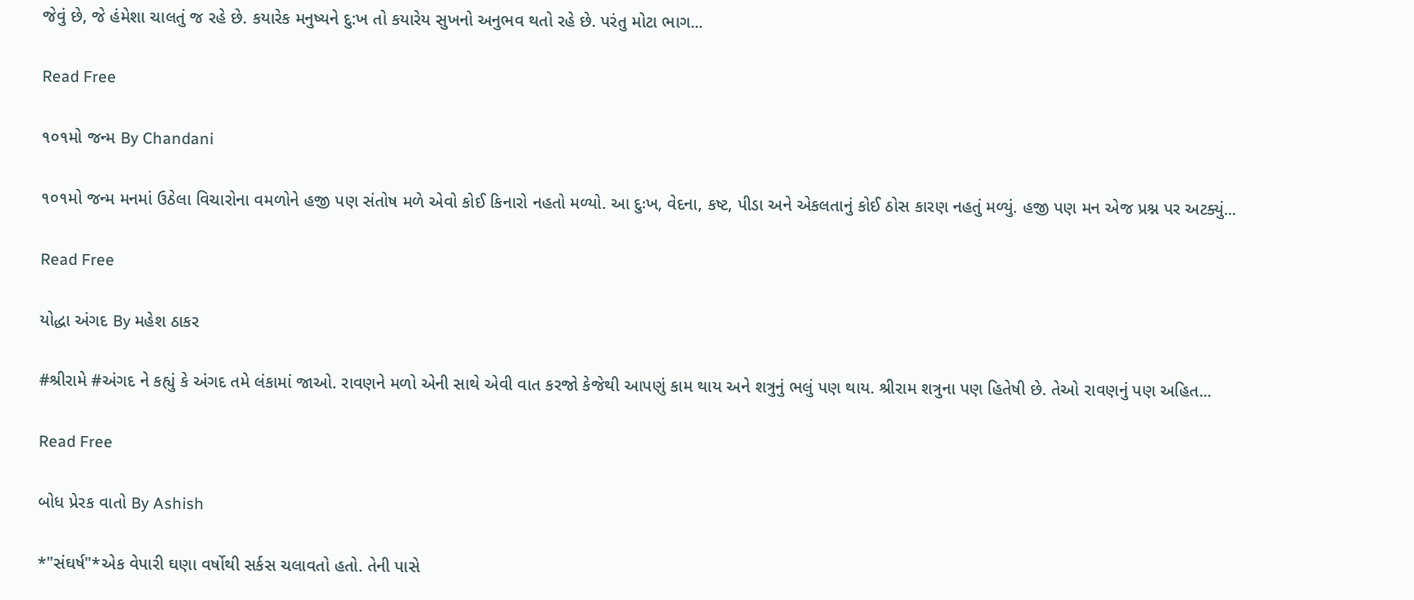જેવું છે, જે હંમેશા ચાલતું જ રહે છે. કયારેક મનુષ્યને દુ:ખ તો કયારેય સુખનો અનુભવ થતો રહે છે. પરંતુ મોટા ભાગ...

Read Free

૧૦૧મો જન્મ By Chandani

૧૦૧મો જન્મ મનમાં ઉઠેલા વિચારોના વમળોને હજી પણ સંતોષ મળે એવો કોઈ કિનારો નહતો મળ્યો. આ દુઃખ, વેદના, કષ્ટ, પીડા અને એકલતાનું કોઈ ઠોસ કારણ નહતું મળ્યું. હજી પણ મન એજ પ્રશ્ન પર અટક્યું...

Read Free

યોદ્ધા અંગદ By મહેશ ઠાકર

#શ્રીરામે #અંગદ ને કહ્યું કે અંગદ તમે લંકામાં જાઓ. રાવણને મળો એની સાથે એવી વાત કરજો કેજેથી આપણું કામ થાય અને શત્રુનું ભલું પણ થાય. શ્રીરામ શત્રુના પણ હિતેષી છે. તેઓ રાવણનું પણ અહિત...

Read Free

બોધ પ્રેરક વાતો By Ashish

*"સંઘર્ષ"*એક વેપારી ઘણા વર્ષોથી સર્કસ ચલાવતો હતો. તેની પાસે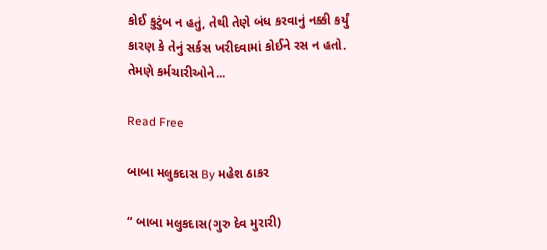કોઈ કુટુંબ ન હતું, તેથી તેણે બંધ કરવાનું નક્કી કર્યું કારણ કે તેનું સર્કસ ખરીદવામાં કોઈને રસ ન હતો. તેમણે કર્મચારીઓને...

Read Free

બાબા મલુકદાસ By મહેશ ઠાકર

“ બાબા મલુકદાસ(ગુરુ દેવ મુરારી)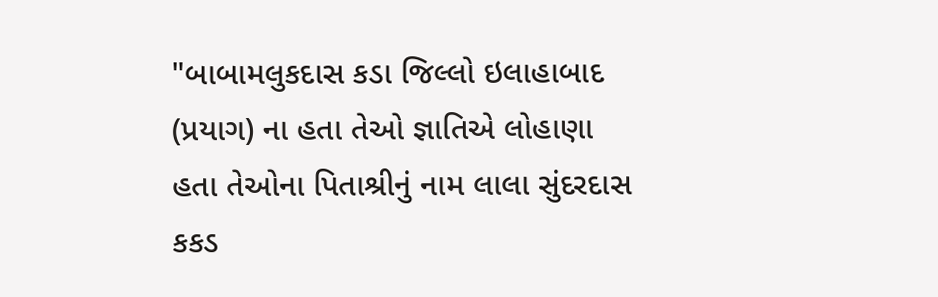"બાબામલુકદાસ કડા જિલ્લો ઇલાહાબાદ (પ્રયાગ) ના હતા તેઓ જ્ઞાતિએ લોહાણા હતા તેઓના પિતાશ્રીનું નામ લાલા સુંદરદાસ કકડ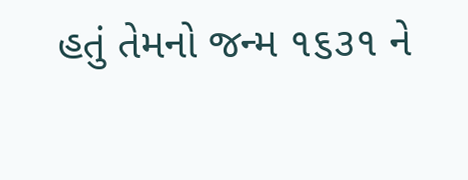હતું તેમનો જન્મ ૧૬૩૧ ને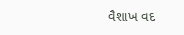વૈશાખ વદ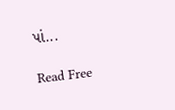પાં...

Read Free